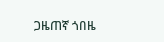ጋዜጠኛ ጎበዜ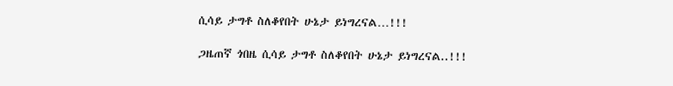ሲሳይ ታግቶ ስለቆየበት ሁኔታ ይነግረናል…!!!

ጋዜጠኛ ጎበዜ ሲሳይ ታግቶ ስለቆየበት ሁኔታ ይነግረናል..!!!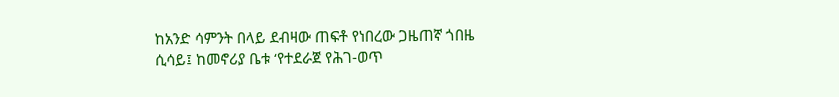ከአንድ ሳምንት በላይ ደብዛው ጠፍቶ የነበረው ጋዜጠኛ ጎበዜ ሲሳይ፤ ከመኖሪያ ቤቱ ‘የተደራጀ የሕገ-ወጥ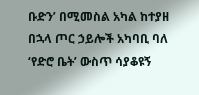ቡድን’ በሚመስል አካል ከተያዘ በኋላ ጦር ኃይሎች አካባቢ ባለ ‘የድሮ ቤት’ ውስጥ ሳያቆዩኝ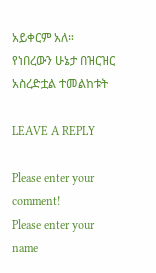አይቀርም አለ። የነበረውን ሁኔታ በዝርዝር አስረድቷል ተመልከቱት

LEAVE A REPLY

Please enter your comment!
Please enter your name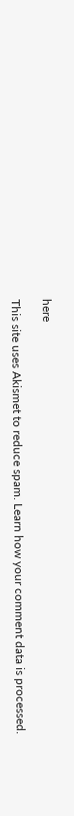here

This site uses Akismet to reduce spam. Learn how your comment data is processed.